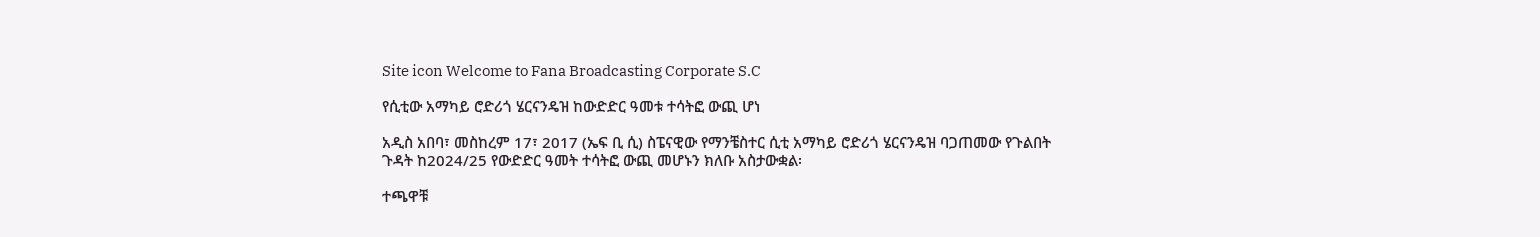Site icon Welcome to Fana Broadcasting Corporate S.C

የሲቲው አማካይ ሮድሪጎ ሄርናንዴዝ ከውድድር ዓመቱ ተሳትፎ ውጪ ሆነ

አዲስ አበባ፣ መስከረም 17፣ 2017 (ኤፍ ቢ ሲ) ስፔናዊው የማንቼስተር ሲቲ አማካይ ሮድሪጎ ሄርናንዴዝ ባጋጠመው የጉልበት ጉዳት ከ2024/25 የውድድር ዓመት ተሳትፎ ውጪ መሆኑን ክለቡ አስታውቋል፡

ተጫዋቹ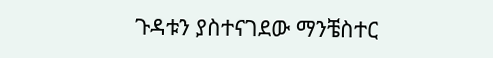ጉዳቱን ያስተናገደው ማንቼስተር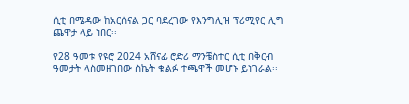ሲቲ በሜዳው ከአርሰናል ጋር ባደረገው የእንግሊዝ ፕሪሚየር ሊግ ጨዋታ ላይ ነበር፡፡

የ28 ዓመቱ የዩሮ 2024 አሸናፊ ሮድሪ ማንቼስተር ሲቲ በቅርብ ዓመታት ላስመዘገበው ስኬት ቁልፉ ተጫዋች መሆኑ ይነገራል፡፡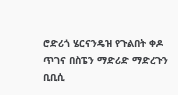ሮድሪጎ ሄርናንዴዝ የጉልበት ቀዶ ጥገና በስፔን ማድሪድ ማድረጉን ቢቢሲ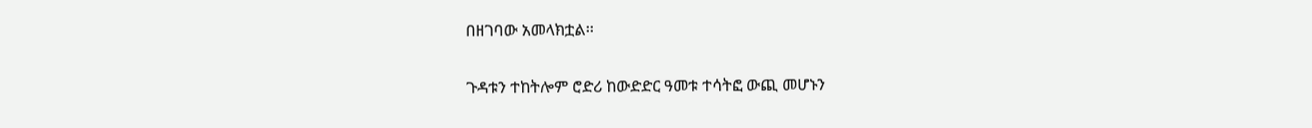በዘገባው አመላክቷል፡፡

ጉዳቱን ተከትሎም ሮድሪ ከውድድር ዓመቱ ተሳትፎ ውጪ መሆኑን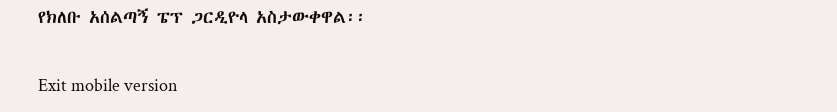የክለቡ አሰልጣኝ ፔፕ ጋርዲዮላ አስታውቀዋል፡፡

Exit mobile version